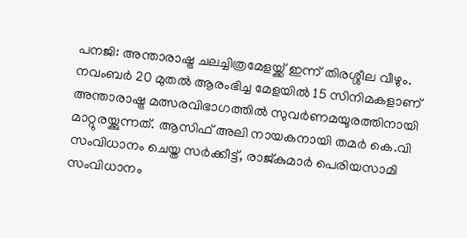പനജി: അന്താരാഷ്ട്ര ചലച്ചിത്രമേളയ്ക്ക് ഇന്ന് തിരശ്ശീല വീഴും. നവംബർ 20 മുതൽ ആരംഭിച്ച മേളയിൽ 15 സിനിമകളാണ് അന്താരാഷ്ട്ര മത്സരവിഭാഗത്തിൽ സുവർണമയൂരത്തിനായി മാറ്റുരയ്ക്കുന്നത്. ആസിഫ് അലി നായകനായി തമർ കെ.വി സംവിധാനം ചെയ്ത സർക്കീട്ട്, രാജ്‌കുമാർ പെരിയസാമി സംവിധാനം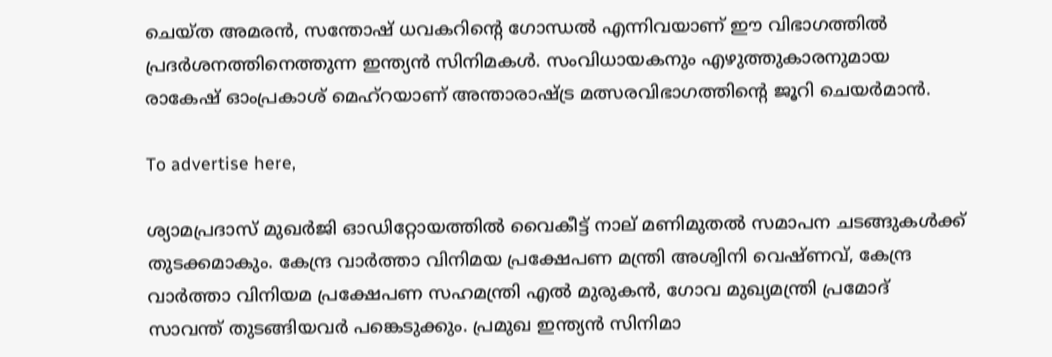ചെയ്ത അമരൻ, സന്തോഷ്‌ ധവകറിന്റെ ഗോന്ധൽ എന്നിവയാണ് ഈ വിഭാഗത്തില്‍ പ്രദര്‍ശനത്തിനെത്തുന്ന ഇന്ത്യന്‍ സിനിമകള്‍. സംവിധായകനും എഴുത്തുകാരനുമായ രാകേഷ് ഓംപ്രകാശ് മെഹ്‌റയാണ് അന്താരാഷ്ട്ര മത്സരവിഭാഗത്തിന്റെ ജൂറി ചെയര്‍മാന്‍.

To advertise here,

ശ്യാമപ്രദാസ് മുഖർജി ഓഡിറ്റോയത്തിൽ വൈകീട്ട് നാല് മണിമുതൽ സമാപന ചടങ്ങുകൾക്ക് തുടക്കമാകും. കേന്ദ്ര വാർത്താ വിനിമയ പ്രക്ഷേപണ മന്ത്രി അശ്വിനി വെഷ്ണവ്, കേന്ദ്ര വാർത്താ വിനിയമ പ്രക്ഷേപണ സഹമന്ത്രി എൽ മുരുകൻ, ഗോവ മുഖ്യമന്ത്രി പ്രമോദ് സാവന്ത് തുടങ്ങിയവർ പങ്കെടുക്കും. പ്രമുഖ ഇന്ത്യൻ സിനിമാ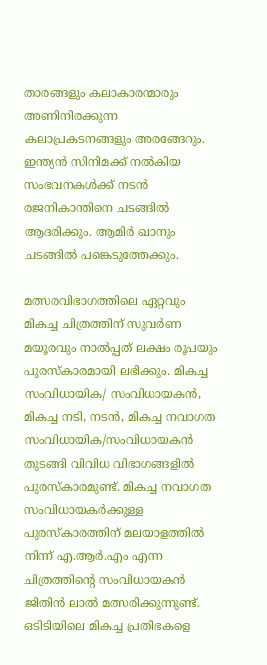താരങ്ങളും കലാകാരന്മാരും അണിനിരക്കുന്ന കലാപ്രകടനങ്ങളും അരങ്ങേറും. ഇന്ത്യൻ സിനിമക്ക് നൽകിയ സംഭവനകൾക്ക് നടൻ രജനികാന്തിനെ ചടങ്ങിൽ ആദരിക്കും. ആമിർ ഖാനും ചടങ്ങിൽ പങ്കെടുത്തേക്കും.

മത്സരവിഭാഗത്തിലെ ഏറ്റവും മികച്ച ചിത്രത്തിന് സുവർണ മയൂരവും നാൽപ്പത് ലക്ഷം രൂപയും പുരസ്‌കാരമായി ലഭിക്കും. മികച്ച സംവിധായിക/ സംവിധായകൻ, മികച്ച നടി, നടൻ, മികച്ച നവാഗത സംവിധായിക/സംവിധായകൻ തുടങ്ങി വിവിധ വിഭാഗങ്ങളിൽ പുരസ്‌കാരമുണ്ട്. മികച്ച നവാഗത സംവിധായകർക്കുള്ള പുരസ്‌കാരത്തിന് മലയാളത്തിൽ നിന്ന് എ.ആർ.എം എന്ന ചിത്രത്തിന്റെ സംവിധായകൻ ജിതിൻ ലാൽ മത്സരിക്കുന്നുണ്ട്. ഒടിടിയിലെ മികച്ച പ്രതിഭകളെ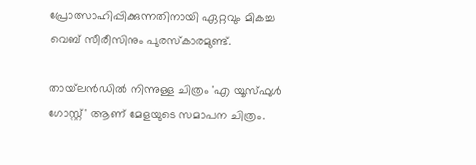പ്രോത്സാഹിപ്പിക്കുന്നതിനായി ഏറ്റവും മികച്ച വെബ് സീരീസിനും പുരസ്‌കാരമുണ്ട്.

തായ്‌ലൻഡിൽ നിന്നുള്ള ചിത്രം 'എ യൂസ്ഫുൾ ഗോസ്റ്റ്' ആണ് മേളയുടെ സമാപന ചിത്രം.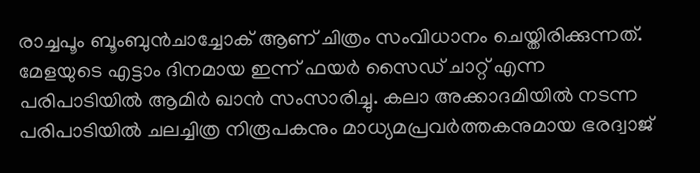രാച്ചപൂം ബൂംബുൻചാച്ചോക് ആണ് ചിത്രം സംവിധാനം ചെയ്തിരിക്കുന്നത്. മേളയുടെ എട്ടാം ദിനമായ ഇന്ന് ഫയർ സൈഡ് ചാറ്റ് എന്ന പരിപാടിയിൽ ആമിർ ഖാൻ സംസാരിച്ചു. കലാ അക്കാദമിയിൽ നടന്ന പരിപാടിയിൽ ചലച്ചിത്ര നിരൂപകനും മാധ്യമപ്രവർത്തകനുമായ ഭരദ്വാജ്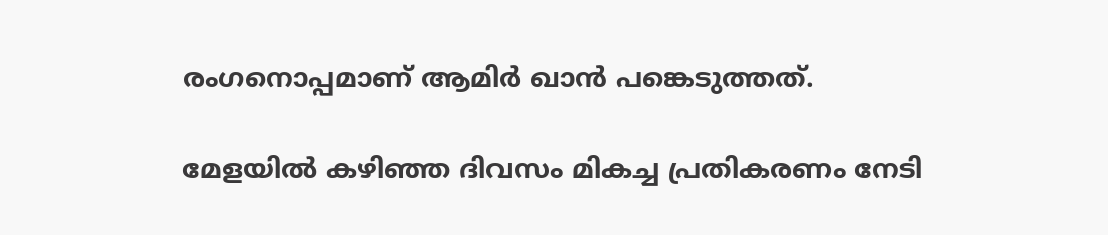രംഗനൊപ്പമാണ് ആമിർ ഖാൻ പങ്കെടുത്തത്.

മേളയിൽ കഴിഞ്ഞ ദിവസം മികച്ച പ്രതികരണം നേടി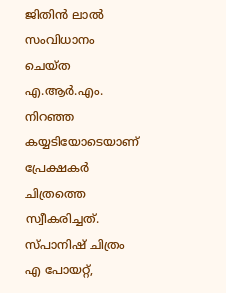ജിതിൻ ലാൽ സംവിധാനം ചെയ്ത എ.ആർ.എം. നിറഞ്ഞ കയ്യടിയോടെയാണ് പ്രേക്ഷകർ ചിത്രത്തെ സ്വീകരിച്ചത്. സ്പാനിഷ് ചിത്രം എ പോയറ്റ്,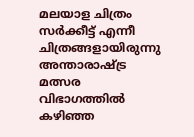മലയാള ചിത്രം സർക്കീട്ട് എന്നീ ചിത്രങ്ങളായിരുന്നു അന്താരാഷ്ട്ര മത്സര വിഭാഗത്തിൽ കഴിഞ്ഞ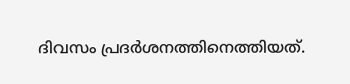ദിവസം പ്രദർശനത്തിനെത്തിയത്.